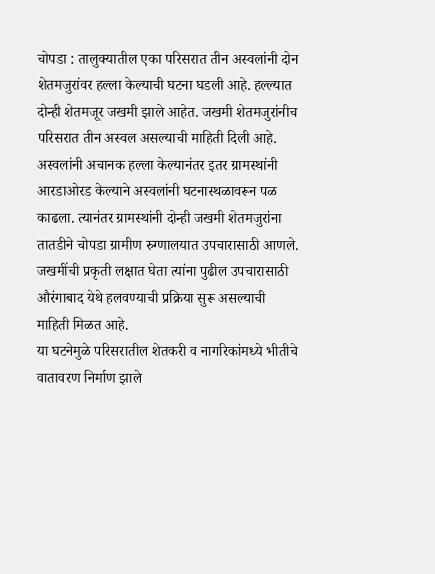चोपडा : तालुक्यातील एका परिसरात तीन अस्वलांनी दोन शेतमजुरांवर हल्ला केल्याची घटना घडली आहे. हल्ल्यात दोन्ही शेतमजूर जखमी झाले आहेत. जखमी शेतमजुरांनीच परिसरात तीन अस्वल असल्याची माहिती दिली आहे.
अस्वलांनी अचानक हल्ला केल्यानंतर इतर ग्रामस्थांनी आरडाओरड केल्याने अस्वलांनी घटनास्थळावरून पळ काढला. त्यानंतर ग्रामस्थांनी दोन्ही जखमी शेतमजुरांना तातडीने चोपडा ग्रामीण रुग्णालयात उपचारासाठी आणले.
जखमींची प्रकृती लक्षात घेता त्यांना पुढील उपचारासाठी औरंगाबाद येथे हलवण्याची प्रक्रिया सुरू असल्याची माहिती मिळत आहे.
या घटनेमुळे परिसरातील शेतकरी व नागरिकांमध्ये भीतीचे वातावरण निर्माण झाले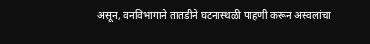असून, वनविभागाने तातडीने घटनास्थळी पाहणी करून अस्वलांचा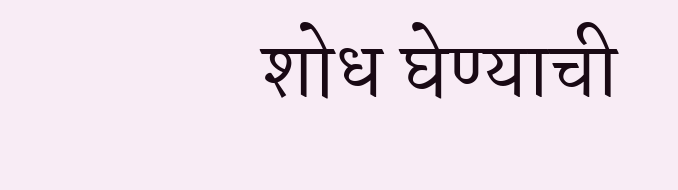शोध घेण्याची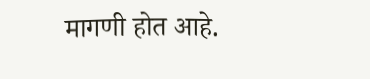मागणी होत आहे.